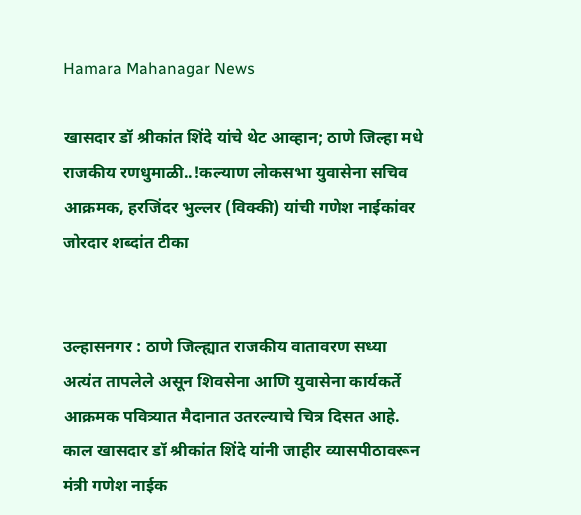Hamara Mahanagar News

खासदार डॉ श्रीकांत शिंदे यांचे थेट आव्हान; ठाणे जिल्हा मधे राजकीय रणधुमाळी..!कल्याण लोकसभा युवासेना सचिव आक्रमक, हरजिंदर भुल्लर (विक्की) यांची गणेश नाईकांवर जोरदार शब्दांत टीका


उल्हासनगर : ठाणे जिल्ह्यात राजकीय वातावरण सध्या अत्यंत तापलेले असून शिवसेना आणि युवासेना कार्यकर्ते आक्रमक पवित्र्यात मैदानात उतरल्याचे चित्र दिसत आहे. काल खासदार डॉ श्रीकांत शिंदे यांनी जाहीर व्यासपीठावरून मंत्री गणेश नाईक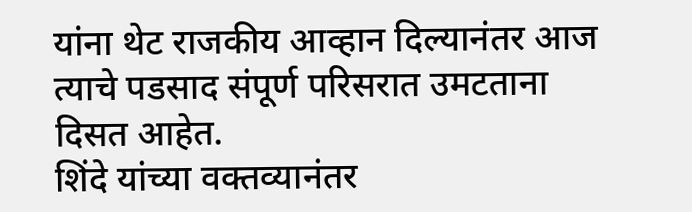यांना थेट राजकीय आव्हान दिल्यानंतर आज त्याचे पडसाद संपूर्ण परिसरात उमटताना दिसत आहेत.
शिंदे यांच्या वक्तव्यानंतर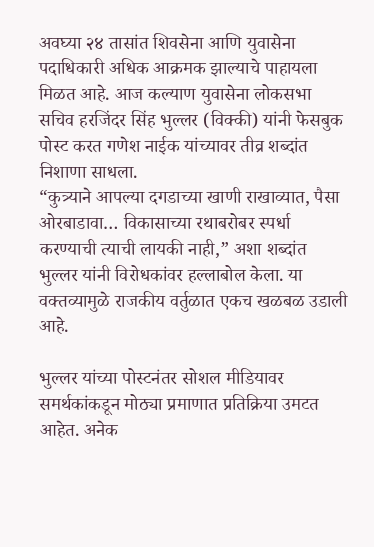अवघ्या २४ तासांत शिवसेना आणि युवासेना पदाधिकारी अधिक आक्रमक झाल्याचे पाहायला मिळत आहे. आज कल्याण युवासेना लोकसभा सचिव हरजिंदर सिंह भुल्लर (विक्की) यांनी फेसबुक पोस्ट करत गणेश नाईक यांच्यावर तीव्र शब्दांत निशाणा साधला.
“कुत्र्याने आपल्या दगडाच्या खाणी राखाव्यात, पैसा ओरबाडावा… विकासाच्या रथाबरोबर स्पर्धा करण्याची त्याची लायकी नाही,” अशा शब्दांत भुल्लर यांनी विरोधकांवर हल्लाबोल केला. या वक्तव्यामुळे राजकीय वर्तुळात एकच खळबळ उडाली आहे.

भुल्लर यांच्या पोस्टनंतर सोशल मीडियावर समर्थकांकडून मोठ्या प्रमाणात प्रतिक्रिया उमटत आहेत. अनेक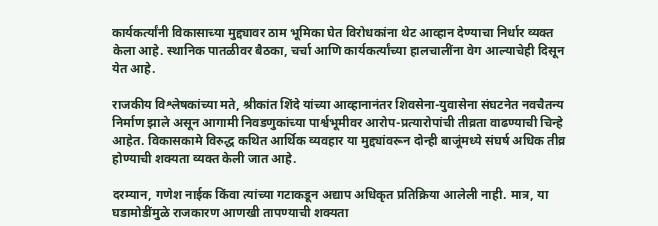कार्यकर्त्यांनी विकासाच्या मुद्द्यावर ठाम भूमिका घेत विरोधकांना थेट आव्हान देण्याचा निर्धार व्यक्त केला आहे. स्थानिक पातळीवर बैठका, चर्चा आणि कार्यकर्त्यांच्या हालचालींना वेग आल्याचेही दिसून येत आहे.

राजकीय विश्लेषकांच्या मते, श्रीकांत शिंदे यांच्या आव्हानानंतर शिवसेना-युवासेना संघटनेत नवचैतन्य निर्माण झाले असून आगामी निवडणुकांच्या पार्श्वभूमीवर आरोप-प्रत्यारोपांची तीव्रता वाढण्याची चिन्हे आहेत. विकासकामे विरुद्ध कथित आर्थिक व्यवहार या मुद्द्यांवरून दोन्ही बाजूंमध्ये संघर्ष अधिक तीव्र होण्याची शक्यता व्यक्त केली जात आहे.

दरम्यान, गणेश नाईक किंवा त्यांच्या गटाकडून अद्याप अधिकृत प्रतिक्रिया आलेली नाही. मात्र, या घडामोडींमुळे राजकारण आणखी तापण्याची शक्यता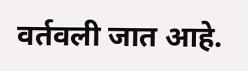वर्तवली जात आहे.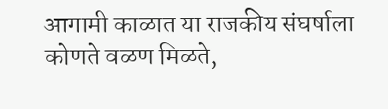आगामी काळात या राजकीय संघर्षाला कोणते वळण मिळते,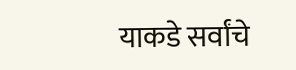याकडे सर्वांचे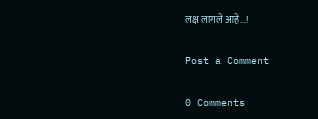लक्ष लागले आहे...!

Post a Comment

0 Comments